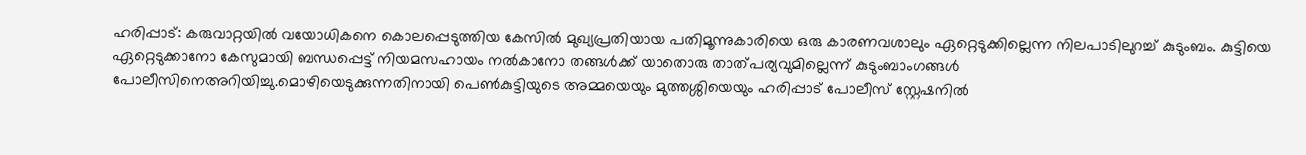ഹരിപ്പാട്: കരുവാറ്റയിൽ വയോധികനെ കൊലപ്പെടുത്തിയ കേസിൽ മുഖ്യപ്രതിയായ പതിമൂന്നുകാരിയെ ഒരു കാരണവശാലും ഏറ്റെടുക്കില്ലെന്ന നിലപാടിലുറച്ച് കുടുംബം. കുട്ടിയെ ഏറ്റെടുക്കാനോ കേസുമായി ബന്ധപ്പെട്ട് നിയമസഹായം നൽകാനോ തങ്ങൾക്ക് യാതൊരു താത്പര്യവുമില്ലെന്ന് കുടുംബാംഗങ്ങൾ പോലീസിനെഅറിയിച്ചു.മൊഴിയെടുക്കുന്നതിനായി പെൺകുട്ടിയുടെ അമ്മയെയും മുത്തശ്ശിയെയും ഹരിപ്പാട് പോലീസ് സ്റ്റേഷനിൽ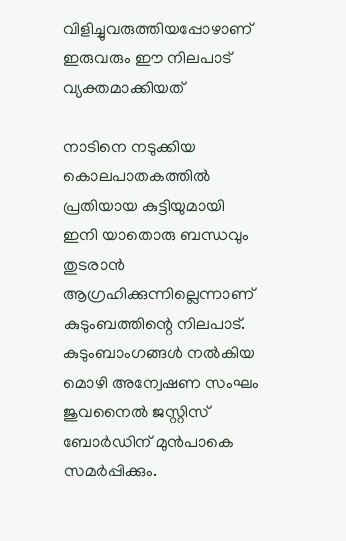വിളിച്ചുവരുത്തിയപ്പോഴാണ് ഇരുവരും ഈ നിലപാട് വ്യക്തമാക്കിയത്

നാടിനെ നടുക്കിയ കൊലപാതകത്തിൽ പ്രതിയായ കുട്ടിയുമായി ഇനി യാതൊരു ബന്ധവും തുടരാൻ ആഗ്രഹിക്കുന്നില്ലെന്നാണ് കുടുംബത്തിന്റെ നിലപാട്. കുടുംബാംഗങ്ങൾ നൽകിയ മൊഴി അന്വേഷണ സംഘം ജുവനൈൽ ജസ്റ്റിസ് ബോർഡിന് മുൻപാകെ സമർപ്പിക്കും.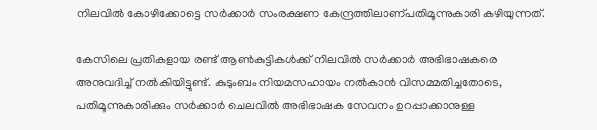നിലവിൽ കോഴിക്കോട്ടെ സർക്കാർ സംരക്ഷണ കേന്ദ്രത്തിലാണ്പതിമൂന്നുകാരി കഴിയുന്നത്.

കേസിലെ പ്രതികളായ രണ്ട് ആൺകുട്ടികൾക്ക് നിലവിൽ സർക്കാർ അഭിഭാഷകരെ അനുവദിച്ച് നൽകിയിട്ടുണ്ട്. കുടുംബം നിയമസഹായം നൽകാൻ വിസമ്മതിച്ചതോടെ, പതിമൂന്നുകാരിക്കും സർക്കാർ ചെലവിൽ അഭിഭാഷക സേവനം ഉറപ്പാക്കാനുള്ള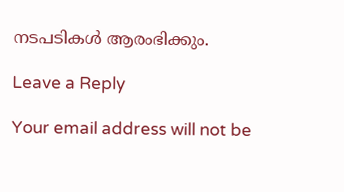നടപടികൾ ആരംഭിക്കും.

Leave a Reply

Your email address will not be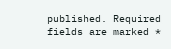published. Required fields are marked *